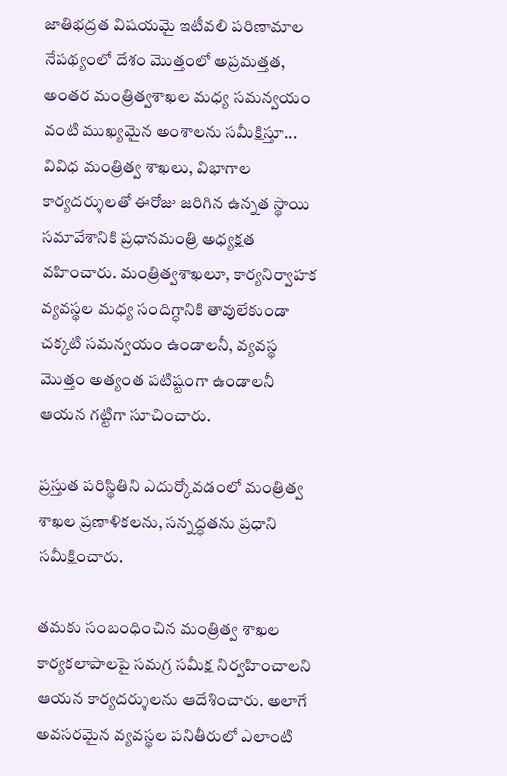జాతిభద్రత విషయమై ఇటీవలి పరిణామాల నేపథ్యంలో దేశం మొత్తంలో అప్రమత్తత, అంతర మంత్రిత్వశాఖల మధ్య సమన్వయం వంటి ముఖ్యమైన అంశాలను సమీక్షిస్తూ... వివిధ మంత్రిత్వ శాఖలు, విభాగాల కార్యదర్శులతో ఈరోజు జరిగిన ఉన్నత స్థాయి సమావేశానికి ప్రధానమంత్రి అధ్యక్షత వహించారు. మంత్రిత్వశాఖలూ, కార్యనిర్వాహక వ్యవస్థల మధ్య సందిగ్ధానికి తావులేకుండా చక్కటి సమన్వయం ఉండాలనీ, వ్యవస్థ మొత్తం అత్యంత పటిష్టంగా ఉండాలనీ ఆయన గట్టిగా సూచించారు.

ప్రస్తుత పరిస్థితిని ఎదుర్కోవడంలో మంత్రిత్వ శాఖల ప్రణాళికలను, సన్నద్ధతను ప్రధాని సమీక్షించారు.

తమకు సంబంధించిన మంత్రిత్వ శాఖల కార్యకలాపాలపై సమగ్ర సమీక్ష నిర్వహించాలని ఆయన కార్యదర్శులను ఆదేశించారు. అలాగే అవసరమైన వ్యవస్థల పనితీరులో ఎలాంటి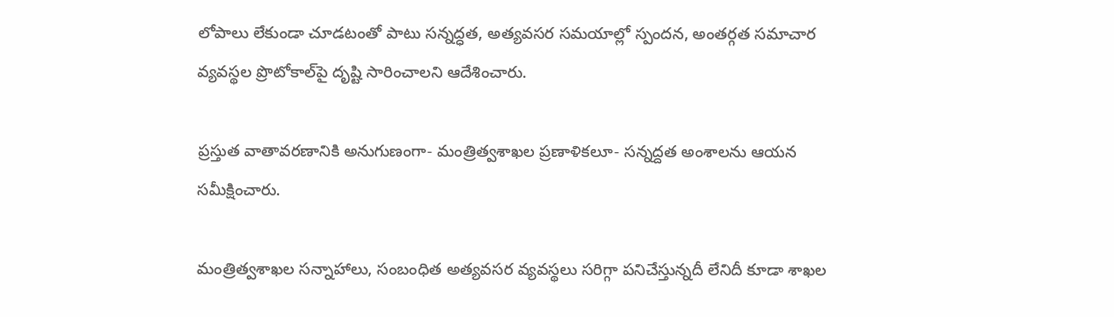లోపాలు లేకుండా చూడటంతో పాటు సన్నద్ధత, అత్యవసర సమయాల్లో స్పందన, అంతర్గత సమాచార వ్యవస్థల ప్రొటోకాల్‌పై దృష్టి సారించాలని ఆదేశించారు.

ప్రస్తుత వాతావరణానికి అనుగుణంగా- మంత్రిత్వశాఖల ప్రణాళికలూ- సన్నద్దత అంశాలను ఆయన సమీక్షించారు.

మంత్రిత్వశాఖల సన్నాహాలు, సంబంధిత అత్యవసర వ్యవస్థలు సరిగ్గా పనిచేస్తున్నదీ లేనిదీ కూడా శాఖల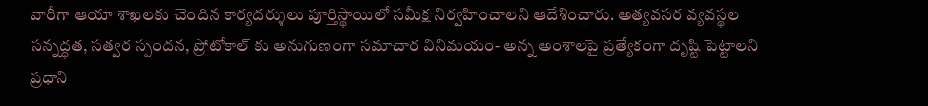వారీగా ఆయా శాఖలకు చెందిన కార్యదర్శులు పూర్తిస్థాయిలో సమీక్ష నిర్వహించాలని ఆదేశించారు. అత్యవసర వ్యవస్థల సన్నద్ధత, సత్వర స్పందన, ప్రోటోకాల్ కు అనుగుణంగా సమాచార వినిమయం- అన్న అంశాలపై ప్రత్యేకంగా దృష్టి పెట్టాలని ప్రధాని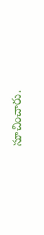సూచించారు.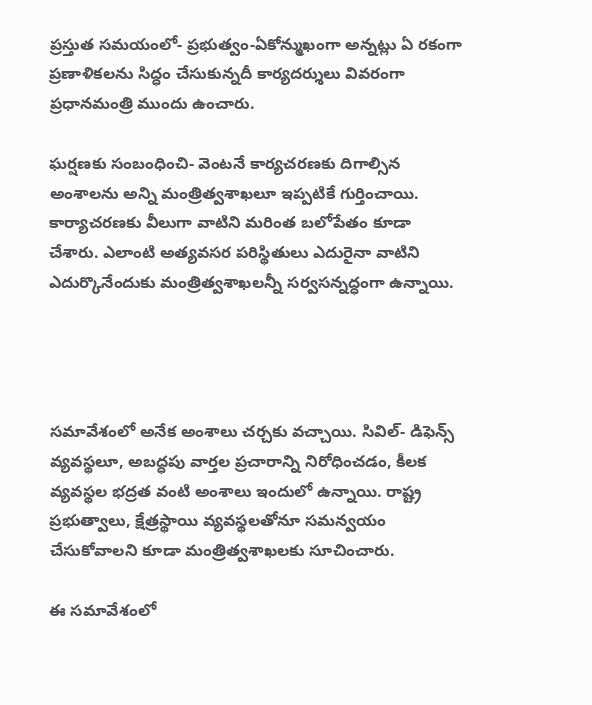ప్రస్తుత సమయంలో- ప్రభుత్వం-ఏకోన్ముఖంగా అన్నట్లు ఏ రకంగా ప్రణాళికలను సిద్ధం చేసుకున్నదీ కార్యదర్శులు వివరంగా ప్రధానమంత్రి ముందు ఉంచారు.

ఘర్షణకు సంబంధించి- వెంటనే కార్యచరణకు దిగాల్సిన అంశాలను అన్ని మంత్రిత్వశాఖలూ ఇప్పటికే గుర్తించాయి. కార్యాచరణకు వీలుగా వాటిని మరింత బలోపేతం కూడా చేశారు. ఎలాంటి అత్యవసర పరిస్థితులు ఎదురైనా వాటిని ఎదుర్కొనేందుకు మంత్రిత్వశాఖలన్నీ సర్వసన్నద్ధంగా ఉన్నాయి.




సమావేశంలో అనేక అంశాలు చర్చకు వచ్చాయి. సివిల్- డిఫెన్స్ వ్యవస్థలూ, అబద్ధపు వార్తల ప్రచారాన్ని నిరోధించడం, కీలక వ్యవస్థల భద్రత వంటి అంశాలు ఇందులో ఉన్నాయి. రాష్ట్ర ప్రభుత్వాలు, క్షేత్రస్థాయి వ్యవస్థలతోనూ సమన్వయం చేసుకోవాలని కూడా మంత్రిత్వశాఖలకు సూచించారు.

ఈ సమావేశంలో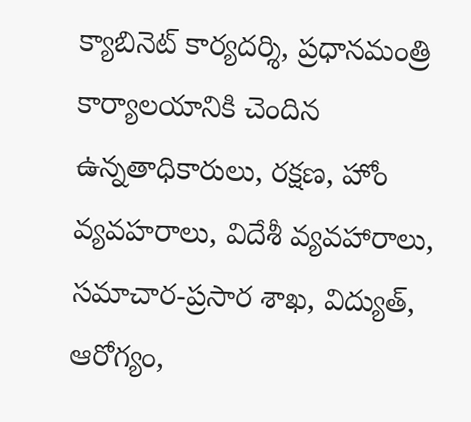క్యాబినెట్ కార్యదర్శి, ప్రధానమంత్రి కార్యాలయానికి చెందిన ఉన్నతాధికారులు, రక్షణ, హోం వ్యవహరాలు, విదేశీ వ్యవహారాలు, సమాచార-ప్రసార శాఖ, విద్యుత్, ఆరోగ్యం,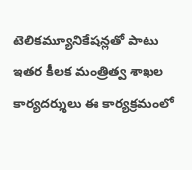టెలికమ్యూనికేషన్లతో పాటు ఇతర కీలక మంత్రిత్వ శాఖల కార్యదర్శులు ఈ కార్యక్రమంలో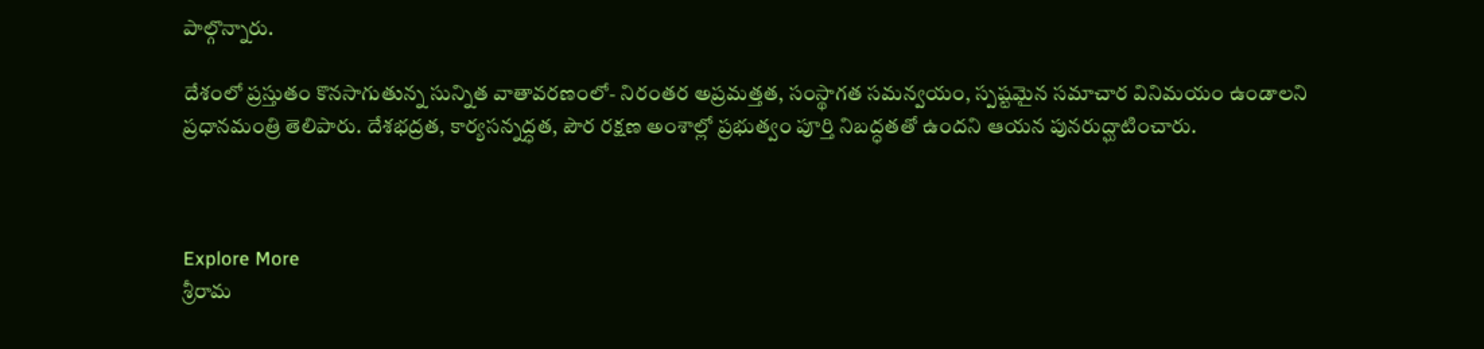పాల్గొన్నారు.

దేశంలో ప్రస్తుతం కొనసాగుతున్న సున్నిత వాతావరణంలో- నిరంతర అప్రమత్తత, సంస్థాగత సమన్వయం, స్పష్టమైన సమాచార వినిమయం ఉండాలని ప్రధానమంత్రి తెలిపారు. దేశభద్రత, కార్యసన్నద్ధత, పౌర రక్షణ అంశాల్లో ప్రభుత్వం పూర్తి నిబద్ధతతో ఉందని ఆయన పునరుద్ఘాటించారు.



Explore More
శ్రీరామ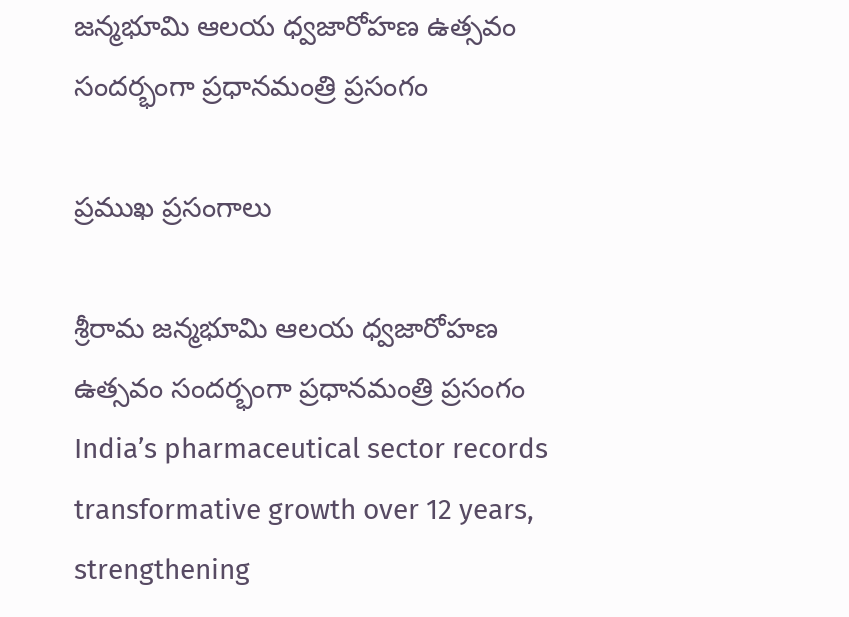జన్మభూమి ఆలయ ధ్వజారోహణ ఉత్సవం సందర్భంగా ప్రధానమంత్రి ప్రసంగం

ప్రముఖ ప్రసంగాలు

శ్రీరామ జన్మభూమి ఆలయ ధ్వజారోహణ ఉత్సవం సందర్భంగా ప్రధానమంత్రి ప్రసంగం
India’s pharmaceutical sector records transformative growth over 12 years, strengthening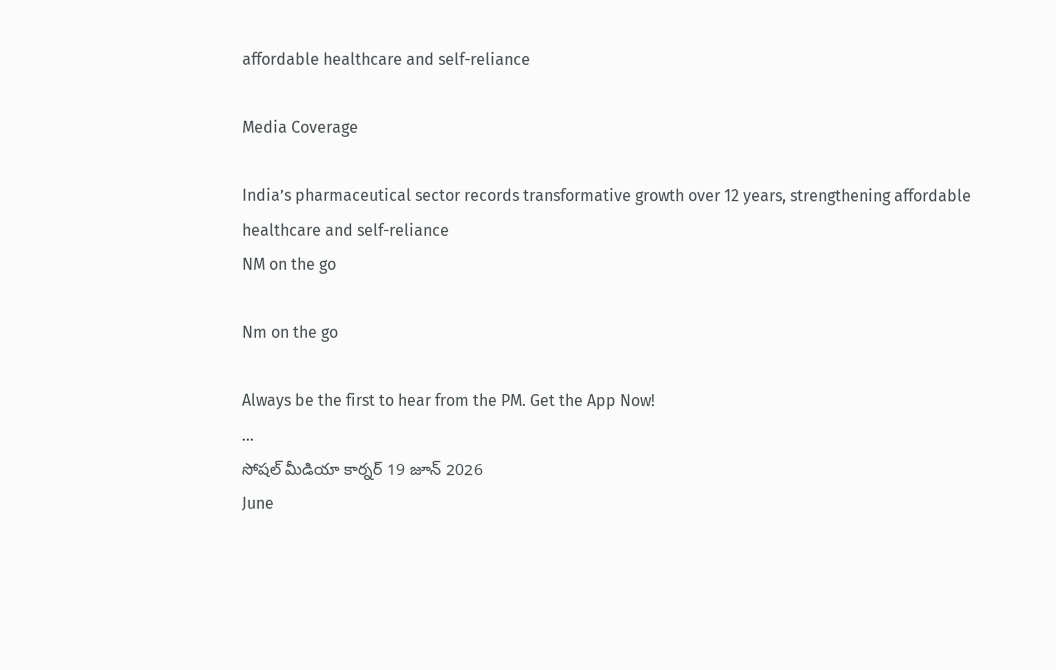affordable healthcare and self-reliance

Media Coverage

India’s pharmaceutical sector records transformative growth over 12 years, strengthening affordable healthcare and self-reliance
NM on the go

Nm on the go

Always be the first to hear from the PM. Get the App Now!
...
సోషల్ మీడియా కార్నర్ 19 జూన్ 2026
June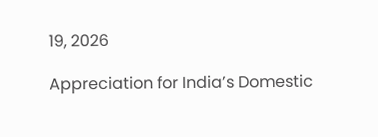19, 2026

Appreciation for India’s Domestic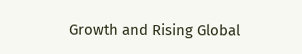Growth and Rising Global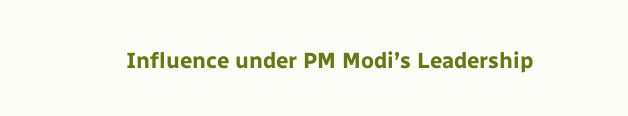Influence under PM Modi’s Leadership